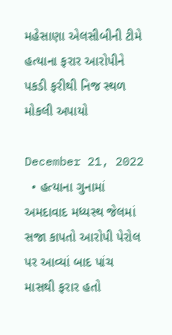મહેસાણા એલસીબીની ટીમે હત્યાના ફરાર આરોપીને પકડી ફરીથી નિજ સ્થળ મોકલી અપાયો

December 21, 2022
  • હત્યાના ગુનામાં અમદાવાદ મધ્યસ્થ જેલમાં સજા કાપતો આરોપી પેરોલ પર આવ્યાં બાદ પાંચ માસથી ફરાર હતો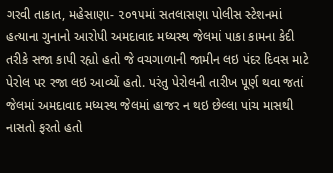ગરવી તાકાત, મહેસાણા- ૨૦૧૫માં સતલાસણા પોલીસ સ્ટેશનમાં હત્યાના ગુનાનો આરોપી અમદાવાદ મધ્યસ્થ જેલમાં પાકા કામના કેદી તરીકે સજા કાપી રહ્યો હતો જે વચગાળાની જામીન લઇ પંદર દિવસ માટે પેરોલ પર રજા લઇ આવ્યોં હતો. પરંતુ પેરોલની તારીખ પૂર્ણ થવા જતાં જેલમાં અમદાવાદ મધ્યસ્થ જેલમાં હાજર ન થઇ છેલ્લા પાંચ માસથી નાસતો ફરતો હતો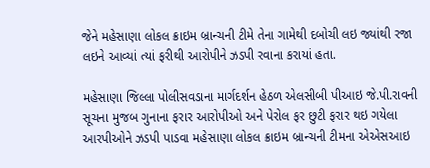જેને મહેસાણા લોકલ ક્રાઇમ બ્રાન્ચની ટીમે તેના ગામેથી દબોચી લઇ જ્યાંથી રજા લઇને આવ્યાં ત્યાં ફરીથી આરોપીને ઝડપી રવાના કરાયાં હતા.

મહેસાણા જિલ્લા પોલીસવડાના માર્ગદર્શન હેઠળ એલસીબી પીઆઇ જે.પી.રાવની સૂચના મુજબ ગુનાના ફરાર આરોપીઓ અને પેરોલ ફર છુટી ફરાર થઇ ગયેલા આરપીઓને ઝડપી પાડવા મહેસાણા લોકલ ક્રાઇમ બ્રાન્ચની ટીમના એએસઆઇ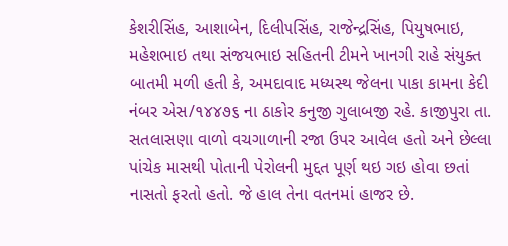કેશરીસિંહ, આશાબેન, દિલીપસિંહ, રાજેન્દ્રસિંહ, પિયુષભાઇ, મહેશભાઇ તથા સંજયભાઇ સહિતની ટીમને ખાનગી રાહે સંયુક્ત બાતમી મળી હતી કે, અમદાવાદ મધ્યસ્થ જેલના પાકા કામના કેદી નંબર એસ/૧૪૪૭૬ ના ઠાકોર કનુજી ગુલાબજી રહે. કાજીપુરા તા. સતલાસણા વાળો વચગાળાની રજા ઉપર આવેલ હતો અને છેલ્લા પાંચેક માસથી પોતાની પેરોલની મુદ્દત પૂર્ણ થઇ ગઇ હોવા છતાં નાસતો ફરતો હતો. જે હાલ તેના વતનમાં હાજર છે.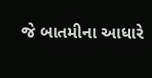જે બાતમીના આધારે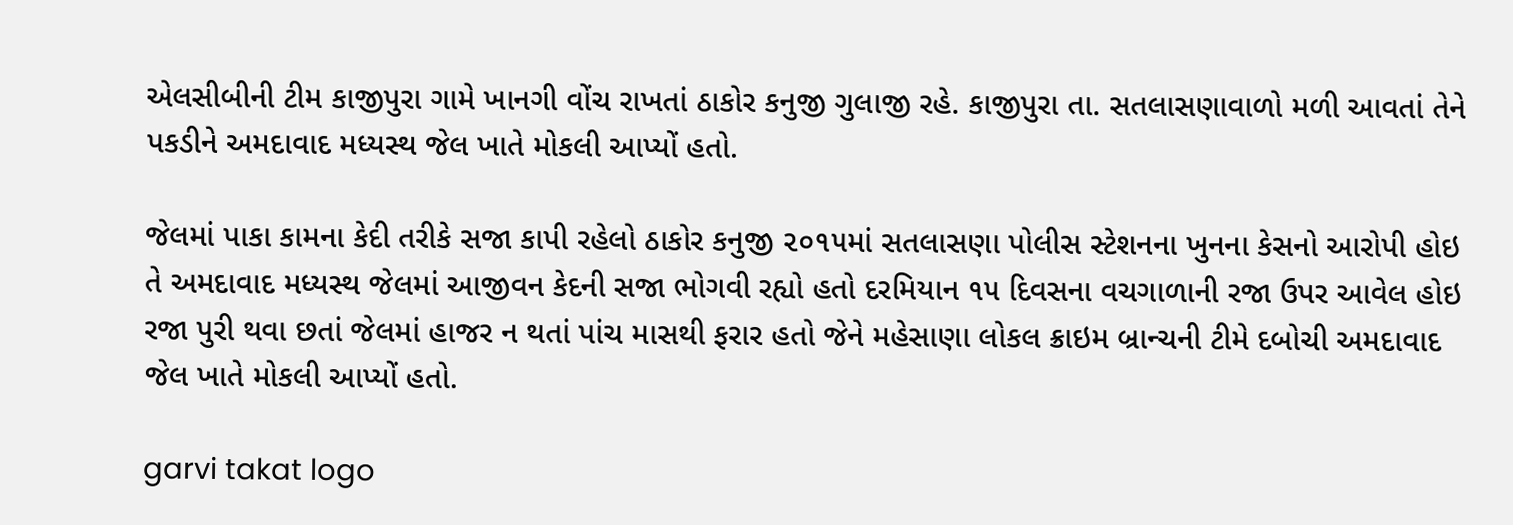એલસીબીની ટીમ કાજીપુરા ગામે ખાનગી વોંચ રાખતાં ઠાકોર કનુજી ગુલાજી રહે. કાજીપુરા તા. સતલાસણાવાળો મળી આવતાં તેને પકડીને અમદાવાદ મધ્યસ્થ જેલ ખાતે મોકલી આપ્યોં હતો.

જેલમાં પાકા કામના કેદી તરીકે સજા કાપી રહેલો ઠાકોર કનુજી ૨૦૧૫માં સતલાસણા પોલીસ સ્ટેશનના ખુનના કેસનો આરોપી હોઇ તે અમદાવાદ મધ્યસ્થ જેલમાં આજીવન કેદની સજા ભોગવી રહ્યો હતો દરમિયાન ૧૫ દિવસના વચગાળાની રજા ઉપર આવેલ હોઇ રજા પુરી થવા છતાં જેલમાં હાજર ન થતાં પાંચ માસથી ફરાર હતો જેને મહેસાણા લોકલ ક્રાઇમ બ્રાન્ચની ટીમે દબોચી અમદાવાદ જેલ ખાતે મોકલી આપ્યોં હતો.

garvi takat logo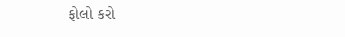ફોલો કરો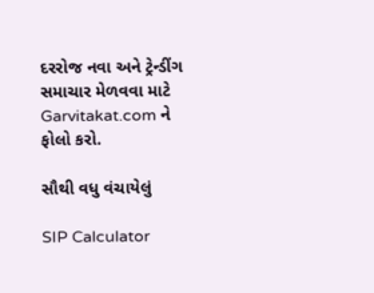દરરોજ નવા અને ટ્રેન્ડીંગ સમાચાર મેળવવા માટે Garvitakat.com ને ફોલો કરો.

સૌથી વધુ વંચાયેલું

SIP Calculator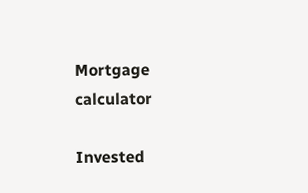Mortgage calculator

Invested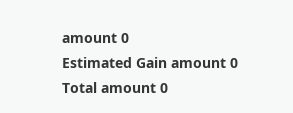amount 0
Estimated Gain amount 0
Total amount 0